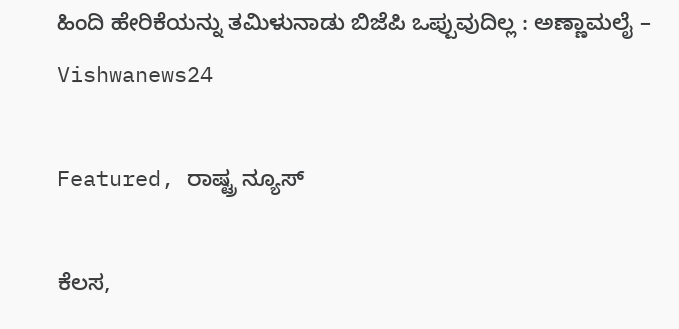ಹಿಂದಿ ಹೇರಿಕೆಯನ್ನು ತಮಿಳುನಾಡು ಬಿಜೆಪಿ ಒಪ್ಪುವುದಿಲ್ಲ : ಅಣ್ಣಾಮಲೈ – Vishwanews24

Featured, ರಾಷ್ಟ್ರ ನ್ಯೂಸ್

ಕೆಲಸ,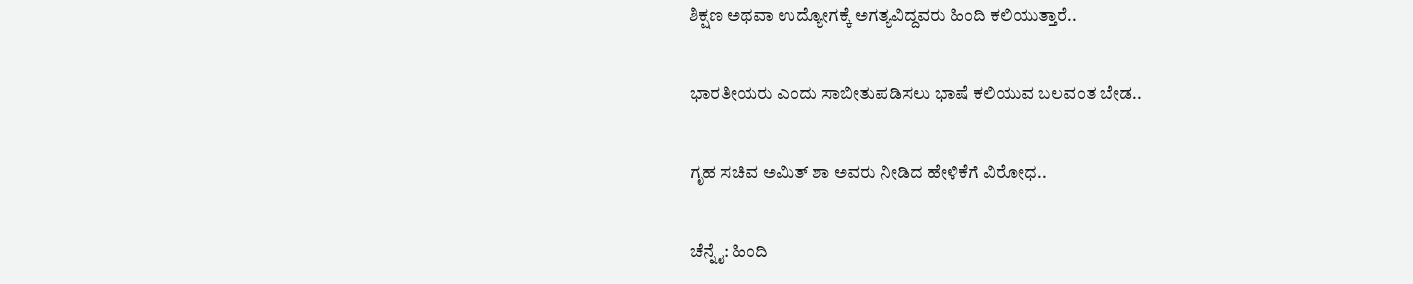ಶಿಕ್ಷಣ ಅಥವಾ ಉದ್ಯೋಗಕ್ಕೆ ಅಗತ್ಯವಿದ್ದವರು ಹಿಂದಿ ಕಲಿಯುತ್ತಾರೆ..

ಭಾರತೀಯರು ಎಂದು ಸಾಬೀತುಪಡಿಸಲು ಭಾಷೆ ಕಲಿಯುವ ಬಲವಂತ ಬೇಡ..

ಗೃಹ ಸಚಿವ ಅಮಿತ್ ಶಾ ಅವರು ನೀಡಿದ ಹೇಳಿಕೆಗೆ ವಿರೋಧ..

ಚೆನ್ನೈ: ಹಿಂದಿ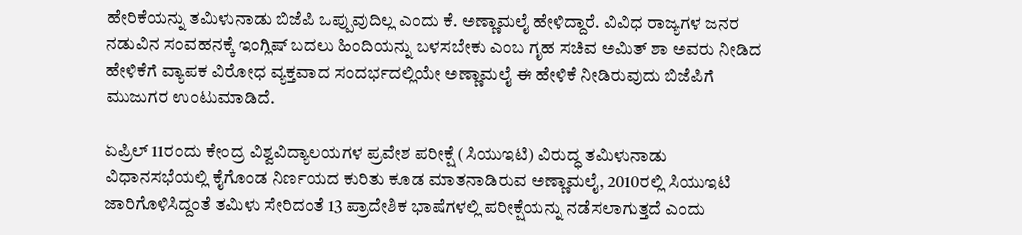ಹೇರಿಕೆಯನ್ನು ತಮಿಳುನಾಡು ಬಿಜೆಪಿ ಒಪ್ಪುವುದಿಲ್ಲ ಎಂದು ಕೆ. ಅಣ್ಣಾಮಲೈ ಹೇಳಿದ್ದಾರೆ. ವಿವಿಧ ರಾಜ್ಯಗಳ ಜನರ ನಡುವಿನ ಸಂವಹನಕ್ಕೆ ಇಂಗ್ಲಿಷ್ ಬದಲು ಹಿಂದಿಯನ್ನು ಬಳಸಬೇಕು ಎಂಬ ಗೃಹ ಸಚಿವ ಅಮಿತ್ ಶಾ ಅವರು ನೀಡಿದ ಹೇಳಿಕೆಗೆ ವ್ಯಾಪಕ ವಿರೋಧ ವ್ಯಕ್ತವಾದ ಸಂದರ್ಭದಲ್ಲಿಯೇ ಅಣ್ಣಾಮಲೈ ಈ ಹೇಳಿಕೆ ನೀಡಿರುವುದು ಬಿಜೆಪಿಗೆ ಮುಜುಗರ ಉಂಟುಮಾಡಿದೆ.

ಏಪ್ರಿಲ್ 11ರಂದು ಕೇಂದ್ರ ವಿಶ್ವವಿದ್ಯಾಲಯಗಳ ಪ್ರವೇಶ ಪರೀಕ್ಷೆ (ಸಿಯುಇಟಿ) ವಿರುದ್ಧ ತಮಿಳುನಾಡು ವಿಧಾನಸಭೆಯಲ್ಲಿ ಕೈಗೊಂಡ ನಿರ್ಣಯದ ಕುರಿತು ಕೂಡ ಮಾತನಾಡಿರುವ ಅಣ್ಣಾಮಲೈ, 2010ರಲ್ಲಿ ಸಿಯುಇಟಿ ಜಾರಿಗೊಳಿಸಿದ್ದಂತೆ ತಮಿಳು ಸೇರಿದಂತೆ 13 ಪ್ರಾದೇಶಿಕ ಭಾಷೆಗಳಲ್ಲಿ ಪರೀಕ್ಷೆಯನ್ನು ನಡೆಸಲಾಗುತ್ತದೆ ಎಂದು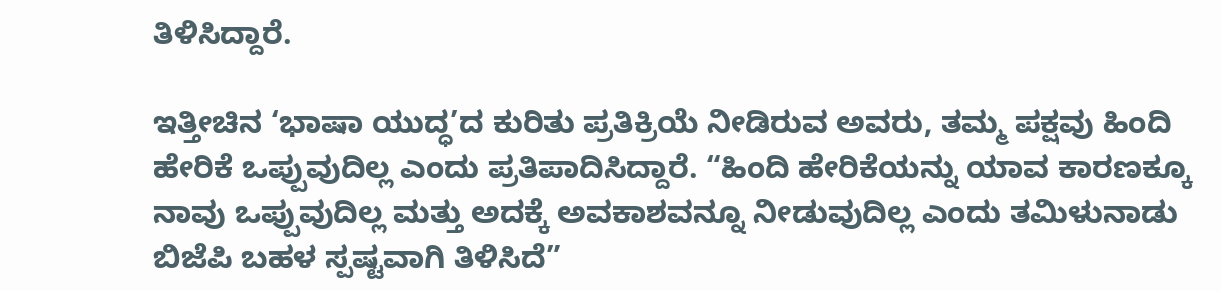ತಿಳಿಸಿದ್ದಾರೆ.

ಇತ್ತೀಚಿನ ‘ಭಾಷಾ ಯುದ್ಧ’ದ ಕುರಿತು ಪ್ರತಿಕ್ರಿಯೆ ನೀಡಿರುವ ಅವರು, ತಮ್ಮ ಪಕ್ಷವು ಹಿಂದಿ ಹೇರಿಕೆ ಒಪ್ಪುವುದಿಲ್ಲ ಎಂದು ಪ್ರತಿಪಾದಿಸಿದ್ದಾರೆ. “ಹಿಂದಿ ಹೇರಿಕೆಯನ್ನು ಯಾವ ಕಾರಣಕ್ಕೂ ನಾವು ಒಪ್ಪುವುದಿಲ್ಲ ಮತ್ತು ಅದಕ್ಕೆ ಅವಕಾಶವನ್ನೂ ನೀಡುವುದಿಲ್ಲ ಎಂದು ತಮಿಳುನಾಡು ಬಿಜೆಪಿ ಬಹಳ ಸ್ಪಷ್ಟವಾಗಿ ತಿಳಿಸಿದೆ”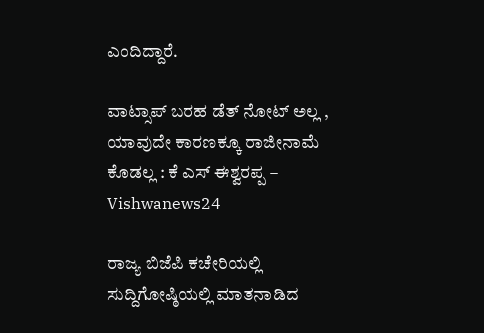ಎಂದಿದ್ದಾರೆ.

ವಾಟ್ಸಾಪ್ ಬರಹ ಡೆತ್ ನೋಟ್ ಅಲ್ಲ , ಯಾವುದೇ ಕಾರಣಕ್ಕೂ ರಾಜೀನಾಮೆ ಕೊಡಲ್ಲ : ಕೆ ಎಸ್ ಈಶ್ವರಪ್ಪ – Vishwanews24

ರಾಜ್ಯ ಬಿಜೆಪಿ ಕಚೇರಿಯಲ್ಲಿ ಸುದ್ದಿಗೋಷ್ಠಿಯಲ್ಲಿ ಮಾತನಾಡಿದ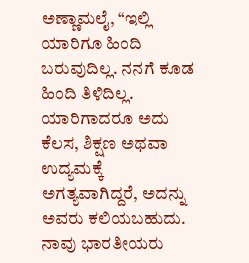ಅಣ್ಣಾಮಲೈ, “ಇಲ್ಲಿ ಯಾರಿಗೂ ಹಿಂದಿ ಬರುವುದಿಲ್ಲ. ನನಗೆ ಕೂಡ ಹಿಂದಿ ತಿಳಿದಿಲ್ಲ. ಯಾರಿಗಾದರೂ ಅದು ಕೆಲಸ, ಶಿಕ್ಷಣ ಅಥವಾ ಉದ್ಯಮಕ್ಕೆ ಅಗತ್ಯವಾಗಿದ್ದರೆ, ಅದನ್ನು ಅವರು ಕಲಿಯಬಹುದು. ನಾವು ಭಾರತೀಯರು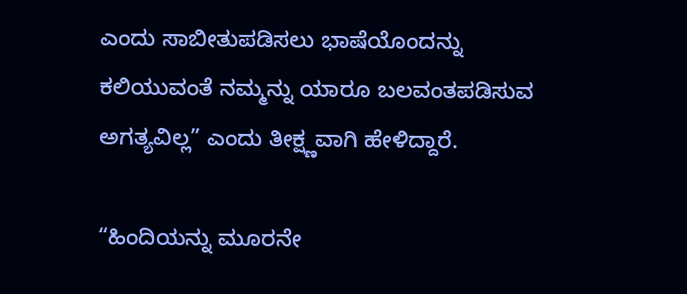ಎಂದು ಸಾಬೀತುಪಡಿಸಲು ಭಾಷೆಯೊಂದನ್ನು ಕಲಿಯುವಂತೆ ನಮ್ಮನ್ನು ಯಾರೂ ಬಲವಂತಪಡಿಸುವ ಅಗತ್ಯವಿಲ್ಲ” ಎಂದು ತೀಕ್ಷ್ಣವಾಗಿ ಹೇಳಿದ್ದಾರೆ.

“ಹಿಂದಿಯನ್ನು ಮೂರನೇ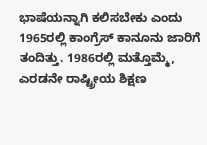ಭಾಷೆಯನ್ನಾಗಿ ಕಲಿಸಬೇಕು ಎಂದು 1965ರಲ್ಲಿ ಕಾಂಗ್ರೆಸ್ ಕಾನೂನು ಜಾರಿಗೆ ತಂದಿತ್ತು. 1986ರಲ್ಲಿ ಮತ್ತೊಮ್ಮೆ, ಎರಡನೇ ರಾಷ್ಟ್ರೀಯ ಶಿಕ್ಷಣ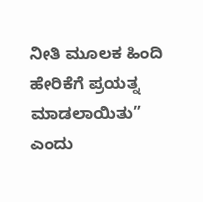ನೀತಿ ಮೂಲಕ ಹಿಂದಿ ಹೇರಿಕೆಗೆ ಪ್ರಯತ್ನ ಮಾಡಲಾಯಿತು” ಎಂದು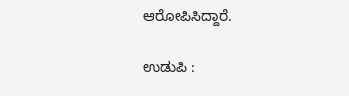ಆರೋಪಿಸಿದ್ದಾರೆ.

ಉಡುಪಿ :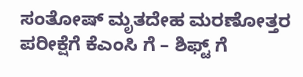ಸಂತೋಷ್ ಮೃತದೇಹ ಮರಣೋತ್ತರ ಪರೀಕ್ಷೆಗೆ ಕೆಎಂಸಿ ಗೆ – ಶಿಫ್ಟ್ ಗೆ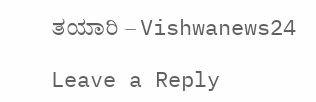ತಯಾರಿ – Vishwanews24

Leave a Reply